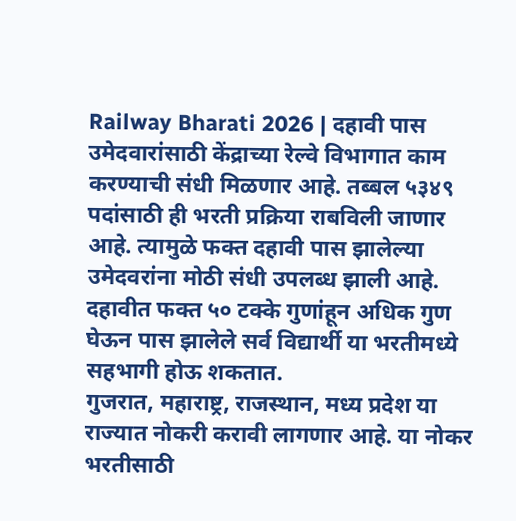Railway Bharati 2026 | दहावी पास उमेदवारांसाठी केंद्राच्या रेल्वे विभागात काम करण्याची संधी मिळणार आहे. तब्बल ५३४९ पदांसाठी ही भरती प्रक्रिया राबविली जाणार आहे. त्यामुळे फक्त दहावी पास झालेल्या उमेदवरांना मोठी संधी उपलब्ध झाली आहे. दहावीत फक्त ५० टक्के गुणांहून अधिक गुण घेऊन पास झालेले सर्व विद्यार्थी या भरतीमध्ये सहभागी होऊ शकतात.
गुजरात, महाराष्ट्र, राजस्थान, मध्य प्रदेश या राज्यात नोकरी करावी लागणार आहे. या नोकर भरतीसाठी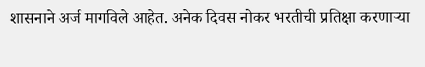शासनाने अर्ज मागविले आहेत. अनेक दिवस नोकर भरतीची प्रतिक्षा करणाऱ्या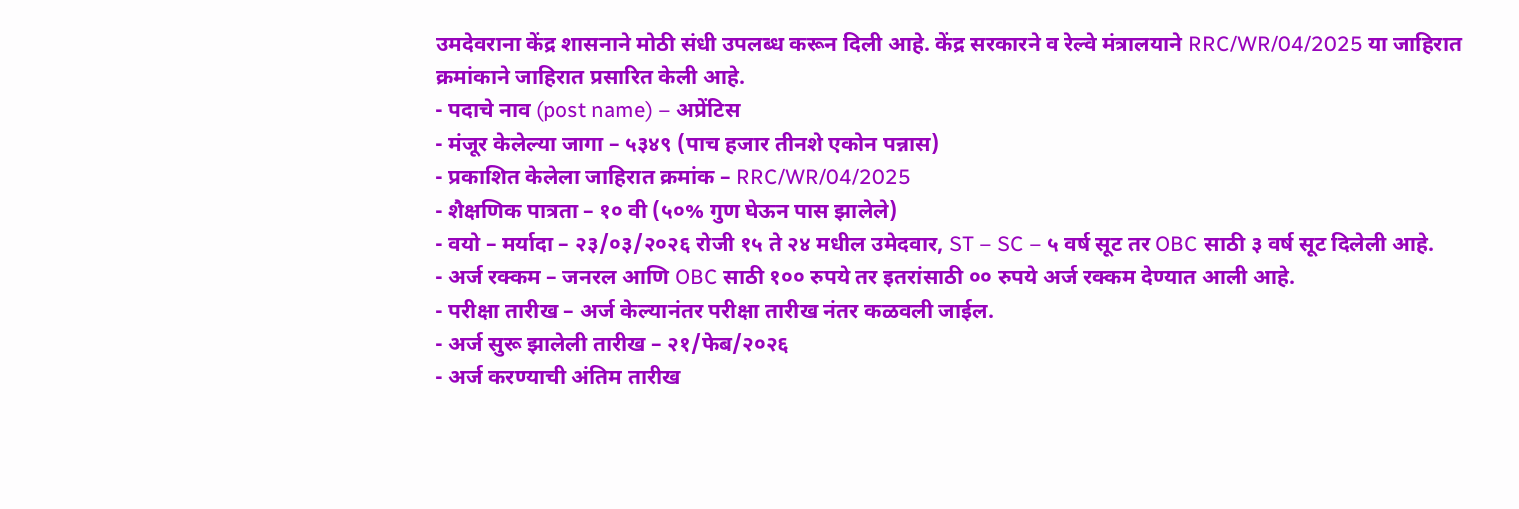उमदेवराना केंद्र शासनाने मोठी संधी उपलब्ध करून दिली आहे. केंद्र सरकारने व रेल्वे मंत्रालयाने RRC/WR/04/2025 या जाहिरात क्रमांकाने जाहिरात प्रसारित केली आहे.
- पदाचे नाव (post name) – अप्रेंटिस
- मंजूर केलेल्या जागा – ५३४९ (पाच हजार तीनशे एकोन पन्नास)
- प्रकाशित केलेला जाहिरात क्रमांक – RRC/WR/04/2025
- शैक्षणिक पात्रता – १० वी (५०% गुण घेऊन पास झालेले)
- वयो – मर्यादा – २३/०३/२०२६ रोजी १५ ते २४ मधील उमेदवार, ST – SC – ५ वर्ष सूट तर OBC साठी ३ वर्ष सूट दिलेली आहे.
- अर्ज रक्कम – जनरल आणि OBC साठी १०० रुपये तर इतरांसाठी ०० रुपये अर्ज रक्कम देण्यात आली आहे.
- परीक्षा तारीख – अर्ज केल्यानंतर परीक्षा तारीख नंतर कळवली जाईल.
- अर्ज सुरू झालेली तारीख – २१/फेब/२०२६
- अर्ज करण्याची अंतिम तारीख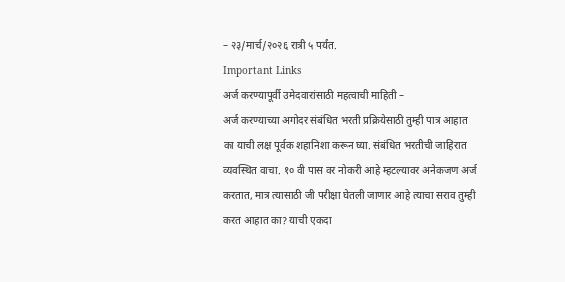– २३/मार्च/२०२६ रात्री ५ पर्यंत.
Important Links
अर्ज करण्यापूर्वी उमेदवारांसाठी महत्वाची माहिती –
अर्ज करण्याच्या अगोदर संबंधित भरती प्रक्रियेसाठी तुम्ही पात्र आहात का याची लक्ष पूर्वक शहानिशा करून घ्या. संबंधित भरतीची जाहिरात व्यवस्थित वाचा. १० वी पास वर नोकरी आहे म्हटल्यावर अनेकजण अर्ज करतात, मात्र त्यासाठी जी परीक्षा घेतली जाणार आहे त्याचा सराव तुम्ही करत आहात का? याची एकदा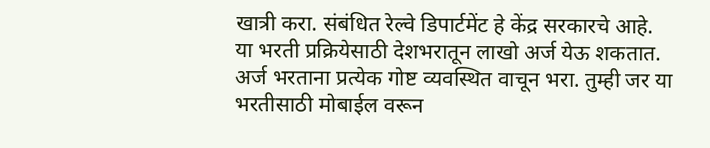खात्री करा. संबंधित रेल्वे डिपार्टमेंट हे केंद्र सरकारचे आहे.
या भरती प्रक्रियेसाठी देशभरातून लाखो अर्ज येऊ शकतात. अर्ज भरताना प्रत्येक गोष्ट व्यवस्थित वाचून भरा. तुम्ही जर या भरतीसाठी मोबाईल वरून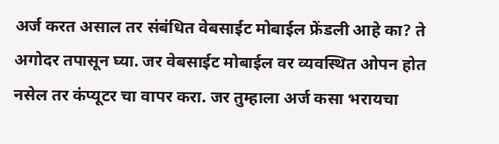अर्ज करत असाल तर संबंधित वेबसाईट मोबाईल फ्रेंडली आहे का? ते अगोदर तपासून घ्या. जर वेबसाईट मोबाईल वर व्यवस्थित ओपन होत नसेल तर कंप्यूटर चा वापर करा. जर तुम्हाला अर्ज कसा भरायचा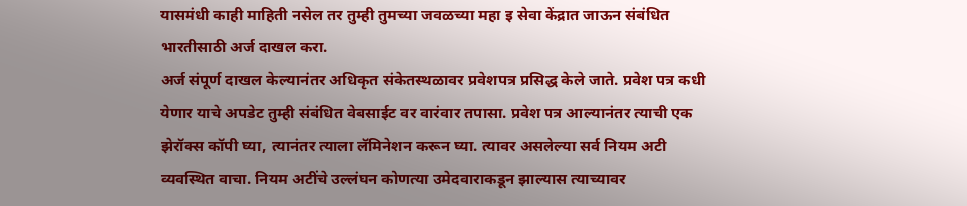यासमंधी काही माहिती नसेल तर तुम्ही तुमच्या जवळच्या महा इ सेवा केंद्रात जाऊन संबंधित भारतीसाठी अर्ज दाखल करा.
अर्ज संपूर्ण दाखल केल्यानंतर अधिकृत संकेतस्थळावर प्रवेशपत्र प्रसिद्ध केले जाते. प्रवेश पत्र कधी येणार याचे अपडेट तुम्ही संबंधित वेबसाईट वर वारंवार तपासा. प्रवेश पत्र आल्यानंतर त्याची एक झेरॉक्स कॉपी घ्या, त्यानंतर त्याला लॅमिनेशन करून घ्या. त्यावर असलेल्या सर्व नियम अटी व्यवस्थित वाचा. नियम अटींचे उल्लंघन कोणत्या उमेदवाराकडून झाल्यास त्याच्यावर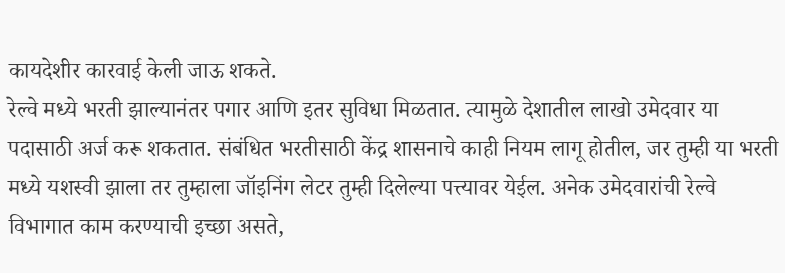कायदेशीर कारवाई केली जाऊ शकते.
रेल्वे मध्ये भरती झाल्यानंतर पगार आणि इतर सुविधा मिळतात. त्यामुळे देशातील लाखो उमेदवार या पदासाठी अर्ज करू शकतात. संबंधित भरतीसाठी केंद्र शासनाचे काही नियम लागू होतील, जर तुम्ही या भरती मध्ये यशस्वी झाला तर तुम्हाला जॉइनिंग लेटर तुम्ही दिलेल्या पत्त्यावर येईल. अनेक उमेदवारांची रेल्वे विभागात काम करण्याची इच्छा असते,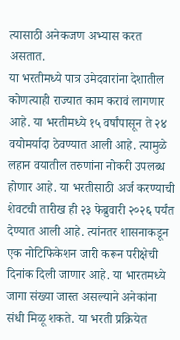त्यासाठी अनेकजण अभ्यास करत असतात.
या भरतीमध्ये पात्र उमेदवारांना देशातील कोणत्याही राज्यात काम करावं लागणार आहे. या भरतीमध्ये १५ वर्षांपासून ते २४ वयोमर्यादा ठेवण्यात आली आहे. त्यामुळे लहान वयातील तरुणांना नोकरी उपलब्ध होणार आहे. या भरतीसाठी अर्ज करण्याची शेवटची तारीख ही २३ फेब्रुवारी २०२६ पर्यंत देण्यात आली आहे. त्यांनतर शासनाकडून एक नोटिफिकेशन जारी करून परीक्षेची दिनांक दिली जाणार आहे. या भारतमध्ये जागा संख्या जास्त असल्याने अनेकांना संधी मिळू शकते. या भरती प्रक्रियेत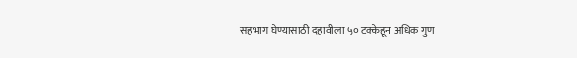सहभाग घेण्यासाठी दहावीला ५० टक्केहून अधिक गुण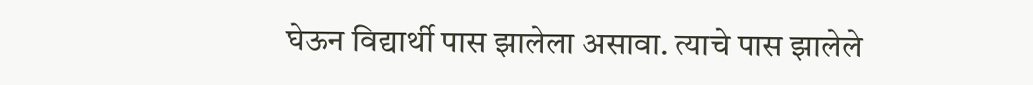घेऊन विद्यार्थी पास झालेला असावा. त्याचे पास झालेले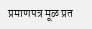प्रमाणपत्र मूळ प्रत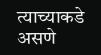त्याच्याकडे असणे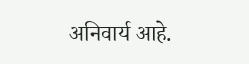अनिवार्य आहे.